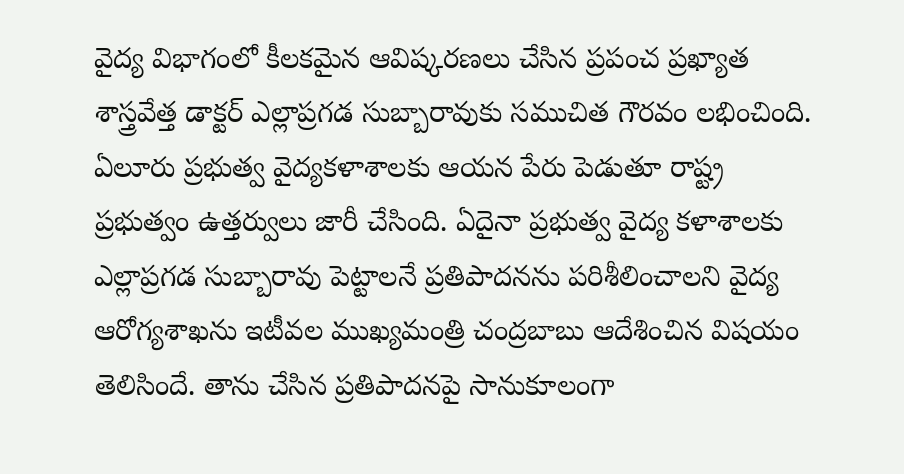వైద్య విభాగంలో కీలకమైన ఆవిష్కరణలు చేసిన ప్రపంచ ప్రఖ్యాత శాస్త్రవేత్త డాక్టర్ ఎల్లాప్రగడ సుబ్బారావుకు సముచిత గౌరవం లభించింది. ఏలూరు ప్రభుత్వ వైద్యకళాశాలకు ఆయన పేరు పెడుతూ రాష్ట్ర ప్రభుత్వం ఉత్తర్వులు జారీ చేసింది. ఏదైనా ప్రభుత్వ వైద్య కళాశాలకు ఎల్లాప్రగడ సుబ్బారావు పెట్టాలనే ప్రతిపాదనను పరిశీలించాలని వైద్య ఆరోగ్యశాఖను ఇటీవల ముఖ్యమంత్రి చంద్రబాబు ఆదేశించిన విషయం తెలిసిందే. తాను చేసిన ప్రతిపాదనపై సానుకూలంగా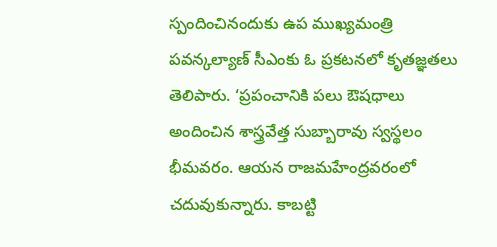స్పందించినందుకు ఉప ముఖ్యమంత్రి పవన్కల్యాణ్ సీఎంకు ఓ ప్రకటనలో కృతజ్ఞతలు తెలిపారు. ‘ప్రపంచానికి పలు ఔషధాలు అందించిన శాస్త్రవేత్త సుబ్బారావు స్వస్థలం భీమవరం. ఆయన రాజమహేంద్రవరంలో చదువుకున్నారు. కాబట్టి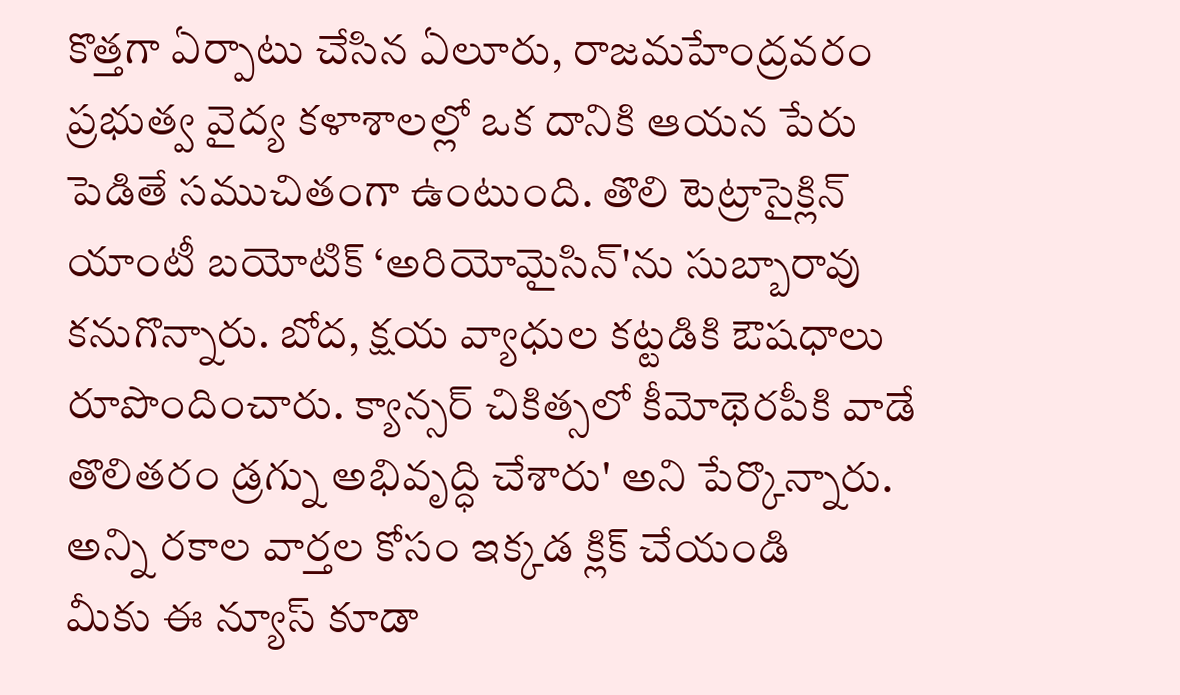కొత్తగా ఏర్పాటు చేసిన ఏలూరు, రాజమహేంద్రవరం ప్రభుత్వ వైద్య కళాశాలల్లో ఒక దానికి ఆయన పేరు పెడితే సముచితంగా ఉంటుంది. తొలి టెట్రాసైక్లిన్ యాంటీ బయోటిక్ ‘అరియోమైసిన్'ను సుబ్బారావు కనుగొన్నారు. బోద, క్షయ వ్యాధుల కట్టడికి ఔషధాలు రూపొందించారు. క్యాన్సర్ చికిత్సలో కీమోథెరపీకి వాడే తొలితరం డ్రగ్ను అభివృద్ధి చేశారు' అని పేర్కొన్నారు.
అన్ని రకాల వార్తల కోసం ఇక్కడ క్లిక్ చేయండి
మీకు ఈ న్యూస్ కూడా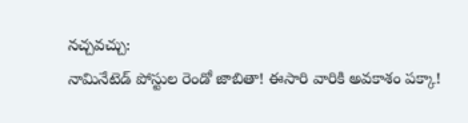నచ్చవచ్చు:
నామినేటెడ్ పోస్టుల రెండో జాబితా! ఈసారి వారికి అవకాశం పక్కా!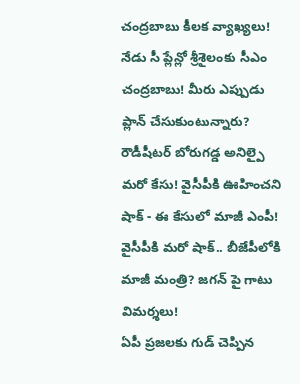చంద్రబాబు కీలక వ్యాఖ్యలు!
నేడు సీ ప్లేన్లో శ్రీశైలంకు సీఎం చంద్రబాబు! మీరు ఎప్పుడు ప్లాన్ చేసుకుంటున్నారు?
రౌడీషీటర్ బోరుగడ్డ అనిల్పై మరో కేసు! వైసీపీకి ఊహించని షాక్ - ఈ కేసులో మాజీ ఎంపీ!
వైసీపీకి మరో షాక్.. బీజేపీలోకి మాజీ మంత్రి? జగన్ పై గాటు విమర్శలు!
ఏపీ ప్రజలకు గుడ్ చెప్పిన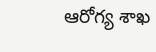ఆరోగ్య శాఖ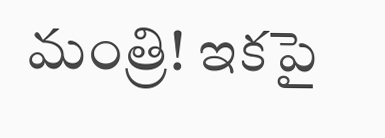మంత్రి! ఇకపై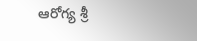ఆరోగ్య శ్రీ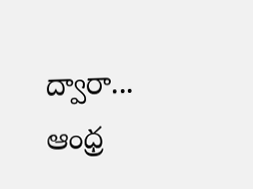ద్వారా...
ఆంధ్ర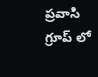ప్రవాసి గ్రూప్ లో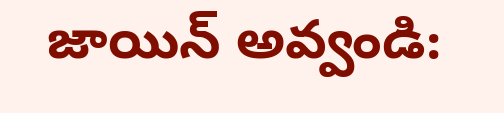జాయిన్ అవ్వండి: